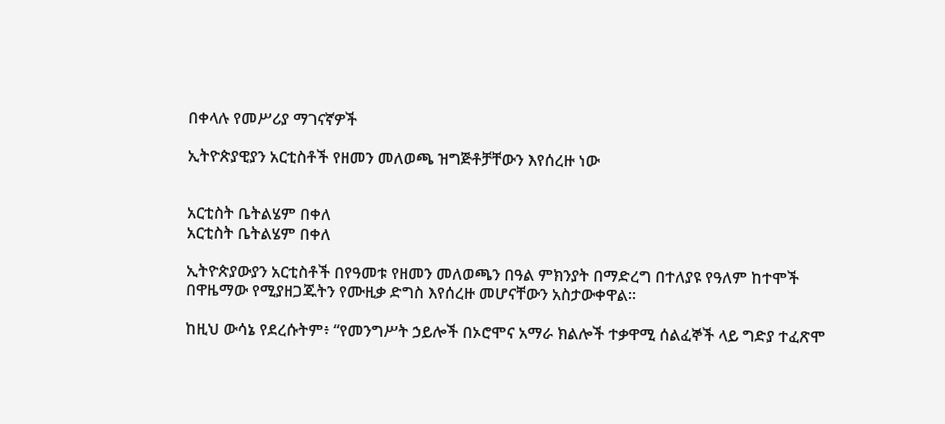በቀላሉ የመሥሪያ ማገናኛዎች

ኢትዮጵያዊያን አርቲስቶች የዘመን መለወጫ ዝግጅቶቻቸውን እየሰረዙ ነው


አርቲስት ቤትልሄም በቀለ
አርቲስት ቤትልሄም በቀለ

ኢትዮጵያውያን አርቲስቶች በየዓመቱ የዘመን መለወጫን በዓል ምክንያት በማድረግ በተለያዩ የዓለም ከተሞች በዋዜማው የሚያዘጋጁትን የሙዚቃ ድግስ እየሰረዙ መሆናቸውን አስታውቀዋል።

ከዚህ ውሳኔ የደረሱትም፥ “የመንግሥት ኃይሎች በኦሮሞና አማራ ክልሎች ተቃዋሚ ሰልፈኞች ላይ ግድያ ተፈጽሞ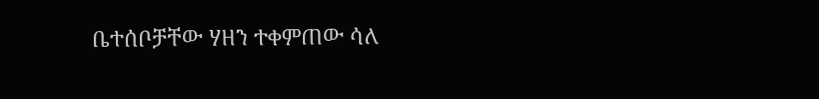ቤተሰቦቻቸው ሃዘን ተቀምጠው ሳለ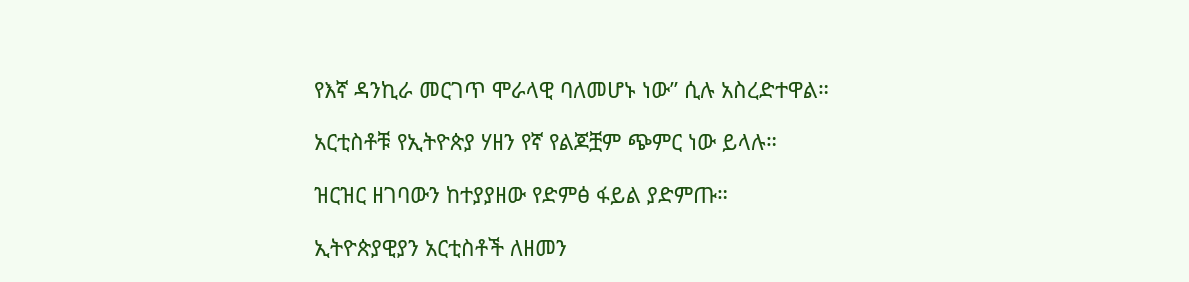የእኛ ዳንኪራ መርገጥ ሞራላዊ ባለመሆኑ ነው” ሲሉ አስረድተዋል።

አርቲስቶቹ የኢትዮጵያ ሃዘን የኛ የልጆቿም ጭምር ነው ይላሉ።

ዝርዝር ዘገባውን ከተያያዘው የድምፅ ፋይል ያድምጡ።

ኢትዮጵያዊያን አርቲስቶች ለዘመን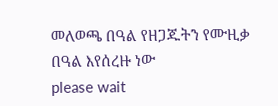መለወጫ በዓል የዘጋጁትን የሙዚቃ በዓል እየሰረዙ ነው
please wait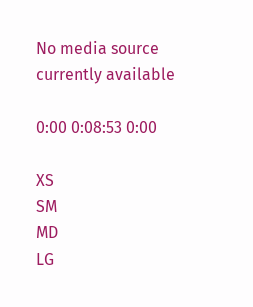No media source currently available

0:00 0:08:53 0:00

XS
SM
MD
LG